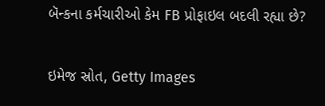બૅન્કના કર્મચારીઓ કેમ FB પ્રોફાઇલ બદલી રહ્યા છે?

ઇમેજ સ્રોત, Getty Images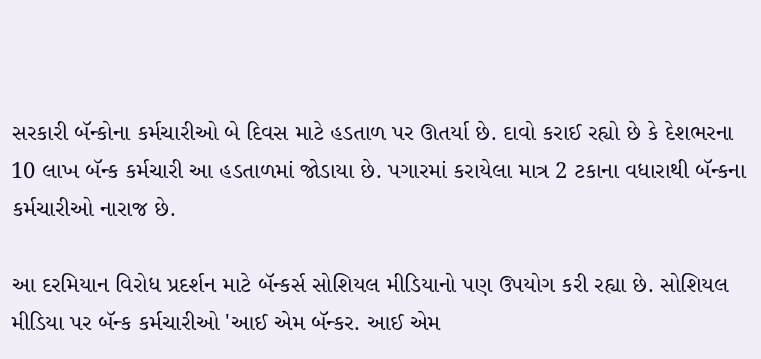સરકારી બૅન્કોના કર્મચારીઓ બે દિવસ માટે હડતાળ પર ઊતર્યા છે. દાવો કરાઈ રહ્યો છે કે દેશભરના 10 લાખ બૅન્ક કર્મચારી આ હડતાળમાં જોડાયા છે. પગારમાં કરાયેલા માત્ર 2 ટકાના વધારાથી બૅન્કના કર્મચારીઓ નારાજ છે.

આ દરમિયાન વિરોધ પ્રદર્શન માટે બૅન્કર્સ સોશિયલ મીડિયાનો પણ ઉપયોગ કરી રહ્યા છે. સોશિયલ મીડિયા પર બૅન્ક કર્મચારીઓ 'આઈ એમ બૅન્કર. આઈ એમ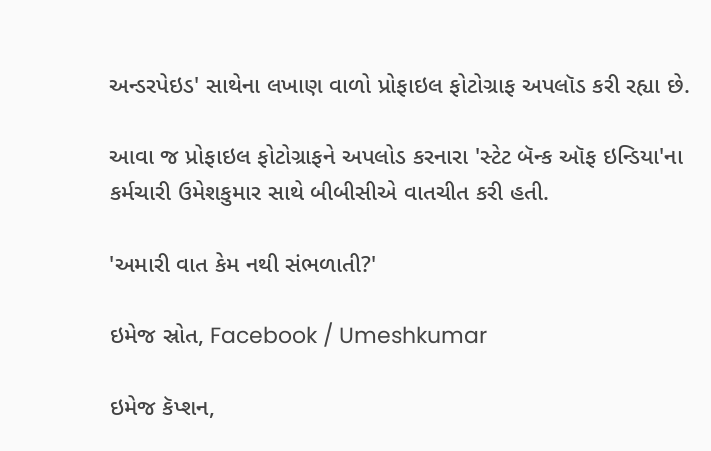અન્ડરપેઇડ' સાથેના લખાણ વાળો પ્રોફાઇલ ફોટોગ્રાફ અપલૉડ કરી રહ્યા છે.

આવા જ પ્રોફાઇલ ફોટોગ્રાફને અપલોડ કરનારા 'સ્ટેટ બૅન્ક ઑફ ઇન્ડિયા'ના કર્મચારી ઉમેશકુમાર સાથે બીબીસીએ વાતચીત કરી હતી.

'અમારી વાત કેમ નથી સંભળાતી?'

ઇમેજ સ્રોત, Facebook / Umeshkumar

ઇમેજ કૅપ્શન,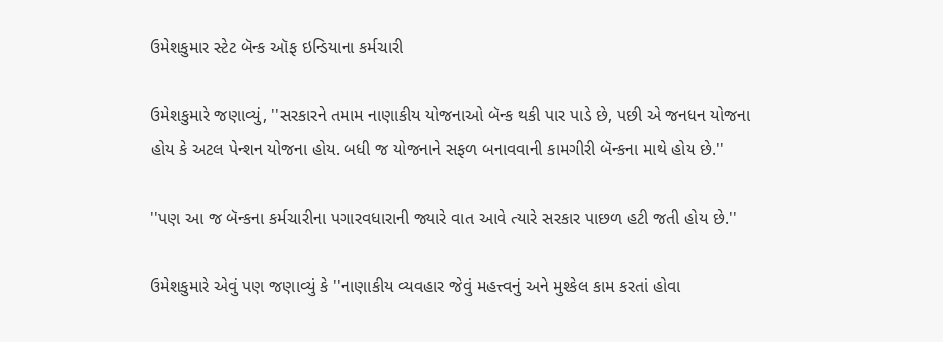ઉમેશકુમાર સ્ટેટ બૅન્ક ઑફ ઇન્ડિયાના કર્મચારી

ઉમેશકુમારે જણાવ્યું, ''સરકારને તમામ નાણાકીય યોજનાઓ બૅન્ક થકી પાર પાડે છે, પછી એ જનધન યોજના હોય કે અટલ પેન્શન યોજના હોય. બધી જ યોજનાને સફળ બનાવવાની કામગીરી બૅન્કના માથે હોય છે.''

''પણ આ જ બૅન્કના કર્મચારીના પગારવધારાની જ્યારે વાત આવે ત્યારે સરકાર પાછળ હટી જતી હોય છે.''

ઉમેશકુમારે એવું પણ જણાવ્યું કે ''નાણાકીય વ્યવહાર જેવું મહત્ત્વનું અને મુશ્કેલ કામ કરતાં હોવા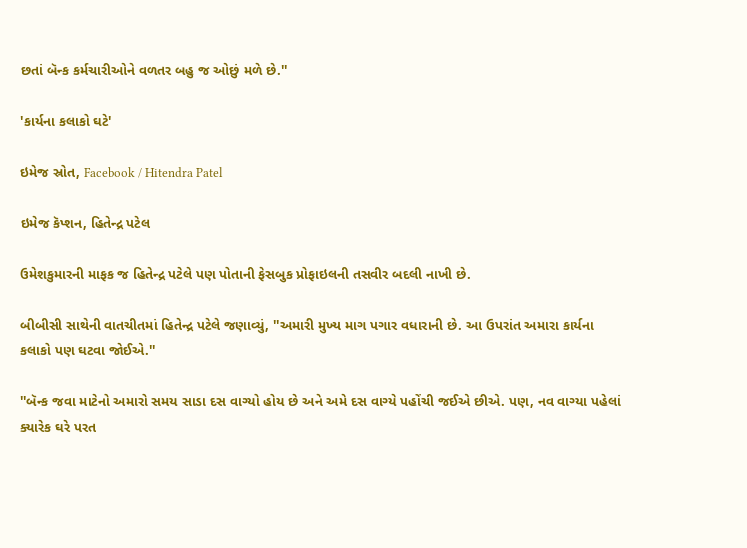છતાં બૅન્ક કર્મચારીઓને વળતર બહુ જ ઓછું મળે છે.''

'કાર્યના કલાકો ઘટે'

ઇમેજ સ્રોત, Facebook / Hitendra Patel

ઇમેજ કૅપ્શન, હિતેન્દ્ર પટેલ

ઉમેશકુમારની માફક જ હિતેન્દ્ર પટેલે પણ પોતાની ફેસબુક પ્રોફાઇલની તસવીર બદલી નાખી છે.

બીબીસી સાથેની વાતચીતમાં હિતેન્દ્ર પટેલે જણાવ્યું, ''અમારી મુખ્ય માગ પગાર વધારાની છે. આ ઉપરાંત અમારા કાર્યના કલાકો પણ ઘટવા જોઈએ.''

''બૅન્ક જવા માટેનો અમારો સમય સાડા દસ વાગ્યો હોય છે અને અમે દસ વાગ્યે પહોંચી જઈએ છીએ. પણ, નવ વાગ્યા પહેલાં ક્યારેક ઘરે પરત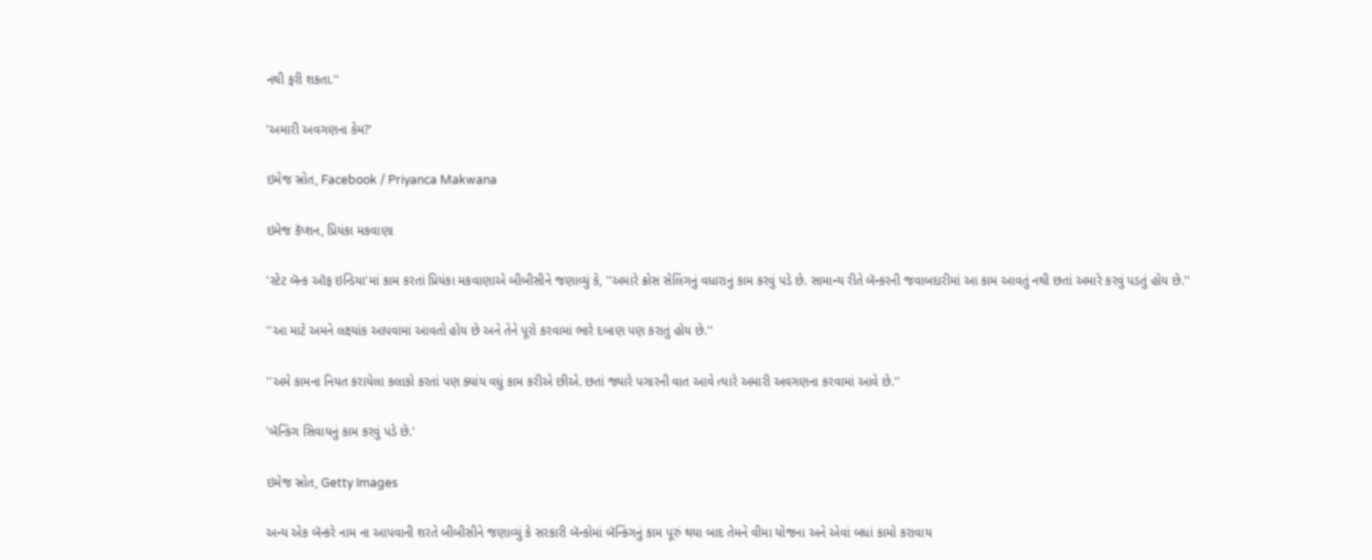નથી ફરી શકતા.''

'અમારી અવગણના કેમ?'

ઇમેજ સ્રોત, Facebook / Priyanca Makwana

ઇમેજ કૅપ્શન, પ્રિયંકા મકવાણા

'સ્ટેટ બૅન્ક ઑફ ઇન્ડિયા'માં કામ કરતાં પ્રિયંકા મકવાણાએ બીબીસીને જણાવ્યું કે, ''અમારે ક્રોસ સેલિંગનું વધારાનું કામ કરવું પડે છે. સામાન્ય રીતે બૅન્કરની જવાબદારીમાં આ કામ આવતું નથી છતાં અમારે કરવું પડતું હોય છે.''

''આ માટે અમને લક્ષ્યાંક આપવામાં આવતો હોય છે અને તેને પૂરો કરવામાં ભારે દબાણ પણ કરાતું હોય છે.''

''અમે કામના નિયત કરાયેલા કલાકો કરતાં પણ ક્યાંય વધું કામ કરીએ છીએ. છતાં જ્યારે પગારની વાત આવે ત્યારે અમારી અવગણના કરવામાં આવે છે.''

'બૅન્કિંગ સિવાયનું કામ કરવું પડે છે.'

ઇમેજ સ્રોત, Getty Images

અન્ય એક બૅન્કરે નામ ના આપવાની શરતે બીબીસીને જણાવ્યું કે સરકારી બૅન્કોમાં બૅન્કિંગનું કામ પૂરું થયા બાદ તેમને વીમા યોજના અને એવાં બધાં કામો કરાવાય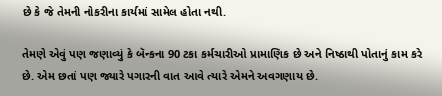છે કે જે તેમની નોકરીના કાર્યમાં સામેલ હોતા નથી.

તેમણે એવું પણ જણાવ્યું કે બૅન્કના 90 ટકા કર્મચારીઓ પ્રામાણિક છે અને નિષ્ઠાથી પોતાનું કામ કરે છે. એમ છતાં પણ જ્યારે પગારની વાત આવે ત્યારે એમને અવગણાય છે.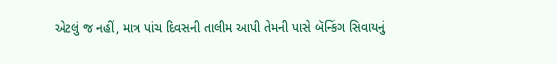એટલું જ નહીં, માત્ર પાંચ દિવસની તાલીમ આપી તેમની પાસે બૅન્કિંગ સિવાયનું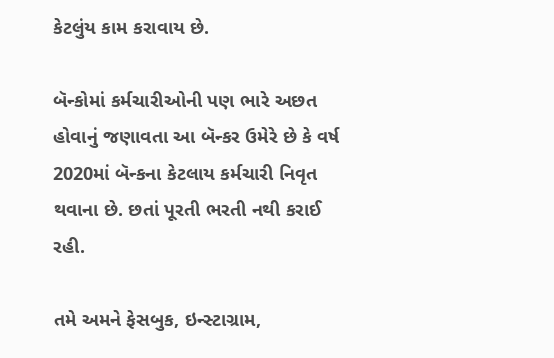કેટલુંય કામ કરાવાય છે.

બૅન્કોમાં કર્મચારીઓની પણ ભારે અછત હોવાનું જણાવતા આ બૅન્કર ઉમેરે છે કે વર્ષ 2020માં બૅન્કના કેટલાય કર્મચારી નિવૃત થવાના છે. છતાં પૂરતી ભરતી નથી કરાઈ રહી.

તમે અમને ફેસબુક, ઇન્સ્ટાગ્રામ,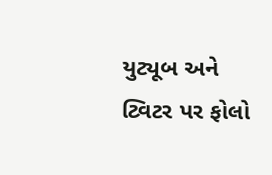યુટ્યૂબ અને ટ્વિટર પર ફોલો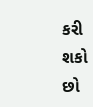કરી શકો છો